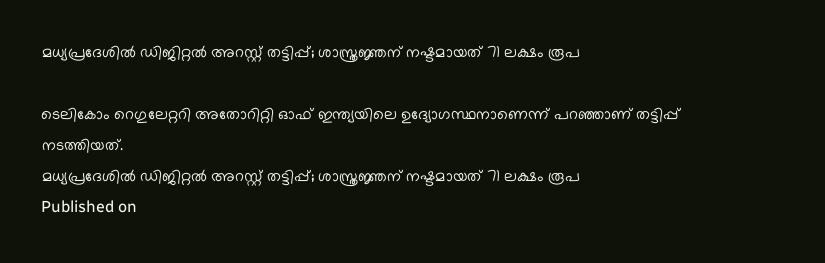മധ്യപ്രദേശില്‍ ഡിജിറ്റല്‍ അറസ്റ്റ് തട്ടിപ്പ്; ശാസ്ത്രജ്ഞന് നഷ്ടമായത് 71 ലക്ഷം രൂപ

ടെലികോം റെഗുലേറ്ററി അതോറിറ്റി ഓഫ് ഇന്ത്യയിലെ ഉദ്യോഗസ്ഥനാണെന്ന് പറഞ്ഞാണ് തട്ടിപ്പ് നടത്തിയത്.
മധ്യപ്രദേശില്‍ ഡിജിറ്റല്‍ അറസ്റ്റ് തട്ടിപ്പ്; ശാസ്ത്രജ്ഞന് നഷ്ടമായത് 71 ലക്ഷം രൂപ
Published on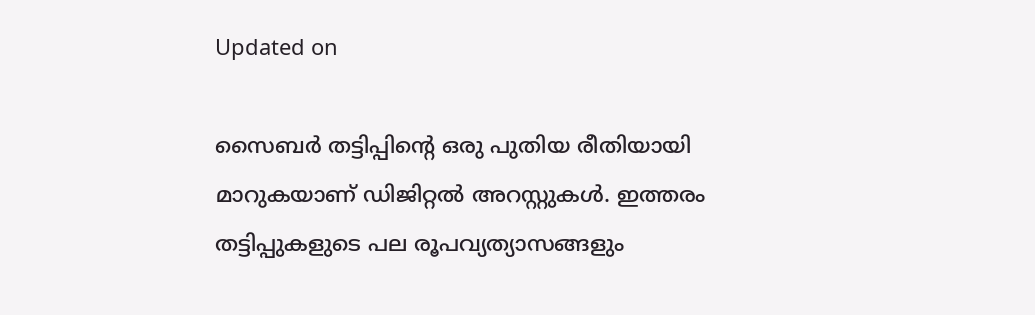Updated on

സൈബർ തട്ടിപ്പിൻ്റെ ഒരു പുതിയ രീതിയായി മാറുകയാണ് ഡിജിറ്റൽ അറസ്റ്റുകൾ. ഇത്തരം തട്ടിപ്പുകളുടെ പല രൂപവ്യത്യാസങ്ങളും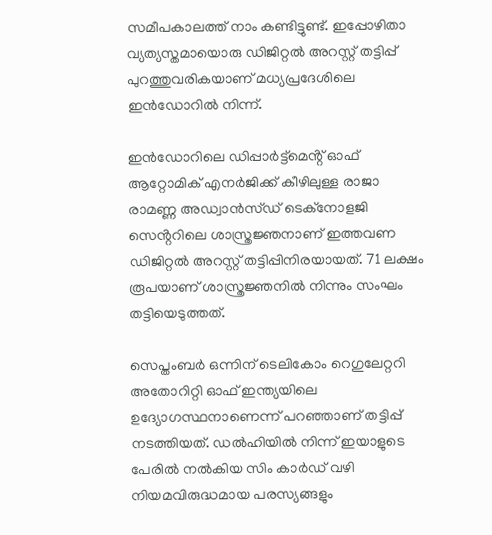സമീപകാലത്ത് നാം കണ്ടിട്ടുണ്ട്. ഇപ്പോഴിതാ വ്യത്യസ്തമായൊരു ഡിജിറ്റൽ അറസ്റ്റ് തട്ടിപ്പ് പുറത്തുവരികയാണ് മധ്യപ്രദേശിലെ ഇൻഡോറിൽ നിന്ന്.

ഇൻഡോറിലെ ഡിപ്പാർട്ട്‌മെൻ്റ് ഓഫ് ആറ്റോമിക് എനർജിക്ക് കീഴിലുള്ള രാജാ രാമണ്ണ അഡ്വാൻസ്ഡ് ടെക്നോളജി സെൻ്ററിലെ ശാസ്ത്രജ്ഞനാണ് ഇത്തവണ ഡിജിറ്റൽ അറസ്റ്റ് തട്ടിപ്പിനിരയായത്. 71 ലക്ഷം രൂപയാണ് ശാസ്ത്രജ്ഞനിൽ നിന്നും സംഘം തട്ടിയെടുത്തത്.

സെപ്തംബർ ഒന്നിന് ടെലികോം റെഗുലേറ്ററി അതോറിറ്റി ഓഫ് ഇന്ത്യയിലെ ഉദ്യോഗസ്ഥനാണെന്ന് പറഞ്ഞാണ് തട്ടിപ്പ് നടത്തിയത്. ഡൽഹിയിൽ നിന്ന് ഇയാളുടെ പേരിൽ നൽകിയ സിം കാർഡ് വഴി നിയമവിരുദ്ധമായ പരസ്യങ്ങളും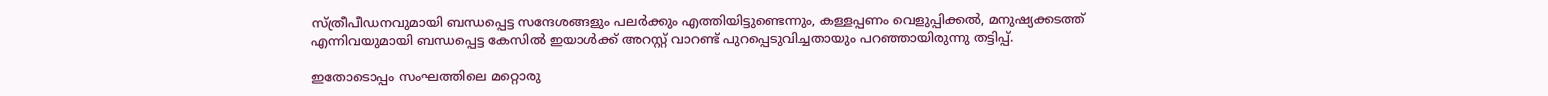സ്ത്രീപീഡനവുമായി ബന്ധപ്പെട്ട സന്ദേശങ്ങളും പലർക്കും എത്തിയിട്ടുണ്ടെന്നും, കള്ളപ്പണം വെളുപ്പിക്കൽ, മനുഷ്യക്കടത്ത് എന്നിവയുമായി ബന്ധപ്പെട്ട കേസിൽ ഇയാൾക്ക് അറസ്റ്റ് വാറണ്ട് പുറപ്പെടുവിച്ചതായും പറഞ്ഞായിരുന്നു തട്ടിപ്പ്.

ഇതോടൊപ്പം സംഘത്തിലെ മറ്റൊരു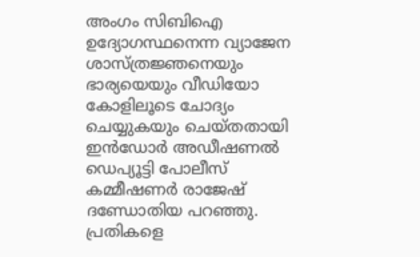അംഗം സിബിഐ ഉദ്യോഗസ്ഥനെന്ന വ്യാജേന ശാസ്ത്രജ്ഞനെയും ഭാര്യയെയും വീഡിയോ കോളിലൂടെ ചോദ്യം ചെയ്യുകയും ചെയ്തതായി ഇൻഡോർ അഡീഷണൽ ഡെപ്യൂട്ടി പോലീസ് കമ്മീഷണർ രാജേഷ് ദണ്ഡോതിയ പറഞ്ഞു. പ്രതികളെ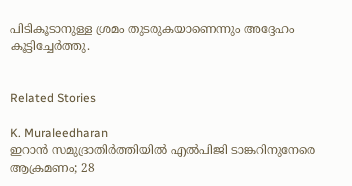പിടികൂടാനുള്ള ശ്രമം തുടരുകയാണെന്നും അദ്ദേഹം കൂട്ടിച്ചേർത്തു.


Related Stories

K. Muraleedharan
ഇറാന്‍ സമുദ്രാതിര്‍ത്തിയില്‍ എല്‍പിജി ടാങ്കറിനുനേരെ ആക്രമണം; 28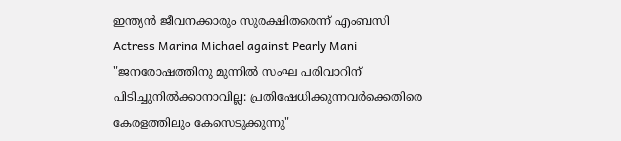ഇന്ത്യൻ ജീവനക്കാരും സുരക്ഷിതരെന്ന് എംബസി
Actress Marina Michael against Pearly Mani
"ജനരോഷത്തിനു മുന്നിൽ സംഘ പരിവാറിന് പിടിച്ചുനിൽക്കാനാവില്ല: പ്രതിഷേധിക്കുന്നവര്‍ക്കെതിരെ കേരളത്തിലും കേസെടുക്കുന്നു"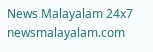News Malayalam 24x7
newsmalayalam.com